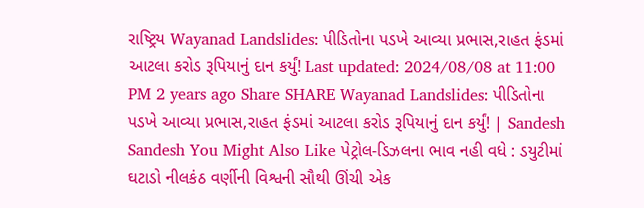રાષ્ટ્રિય Wayanad Landslides: પીડિતોના પડખે આવ્યા પ્રભાસ,રાહત ફંડમાં આટલા કરોડ રૂપિયાનું દાન કર્યું! Last updated: 2024/08/08 at 11:00 PM 2 years ago Share SHARE Wayanad Landslides: પીડિતોના પડખે આવ્યા પ્રભાસ,રાહત ફંડમાં આટલા કરોડ રૂપિયાનું દાન કર્યું! | Sandesh Sandesh You Might Also Like પેટ્રોલ-ડિઝલના ભાવ નહી વધે : ડયુટીમાં ઘટાડો નીલકંઠ વર્ણીની વિશ્વની સૌથી ઊંચી એક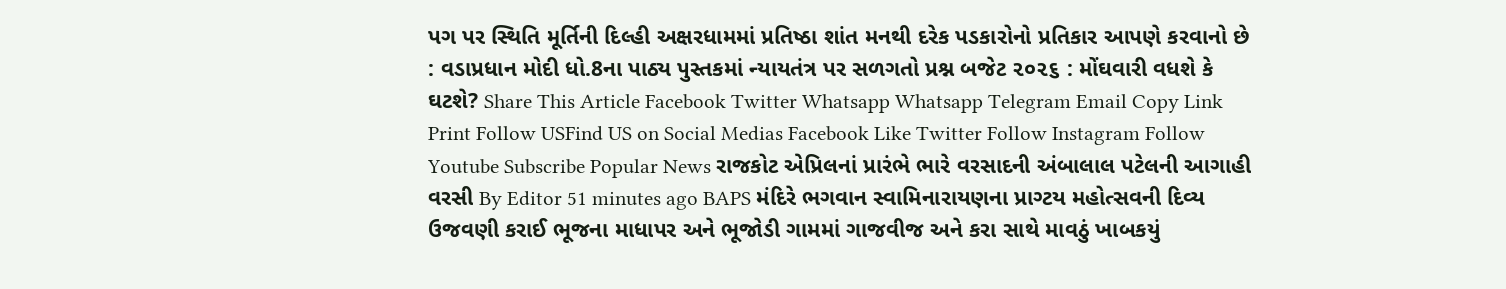પગ પર સ્થિતિ મૂર્તિની દિલ્હી અક્ષરધામમાં પ્રતિષ્ઠા શાંત મનથી દરેક પડકારોનો પ્રતિકાર આપણે કરવાનો છે : વડાપ્રધાન મોદી ધો.8ના પાઠ્ય પુસ્તકમાં ન્યાયતંત્ર પર સળગતો પ્રશ્ન બજેટ ૨૦૨૬ : મોંઘવારી વધશે કે ઘટશે? Share This Article Facebook Twitter Whatsapp Whatsapp Telegram Email Copy Link Print Follow USFind US on Social Medias Facebook Like Twitter Follow Instagram Follow Youtube Subscribe Popular News રાજકોટ એપ્રિલનાં પ્રારંભે ભારે વરસાદની અંબાલાલ પટેલની આગાહી વરસી By Editor 51 minutes ago BAPS મંદિરે ભગવાન સ્વામિનારાયણના પ્રાગ્ટય મહોત્સવની દિવ્ય ઉજવણી કરાઈ ભૂજના માધાપર અને ભૂજોડી ગામમાં ગાજવીજ અને કરા સાથે માવઠું ખાબકયું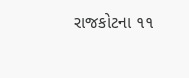રાજકોટના ૧૧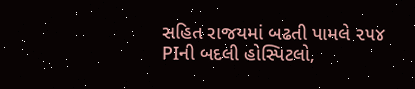સહિત રાજયમાં બઢતી પામલે ૨૫૪ PIની બદલી હોસ્પિટલો,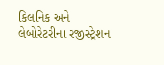કિલનિક અને લેબોરેટરીના રજીસ્ટ્રેશન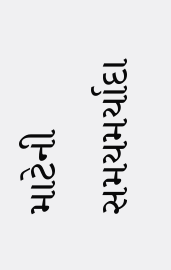માટેની સમયમર્યાદા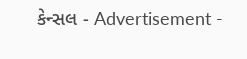કેન્સલ - Advertisement -